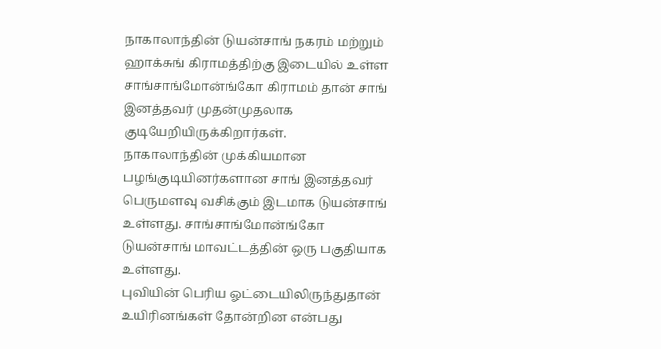நாகாலாந்தின் டுயன்சாங் நகரம் மற்றும் ஹாக்சுங் கிராமத்திற்கு இடையில் உள்ள சாங்சாங்மோன்ங்கோ கிராமம் தான் சாங் இனத்தவர் முதன்முதலாக குடியேறியிருக்கிறார்கள்.
நாகாலாந்தின் முக்கியமான பழங்குடியினர்களான சாங் இனத்தவர் பெருமளவு வசிக்கும் இடமாக டுயன்சாங் உள்ளது. சாங்சாங்மோன்ங்கோ டுயன்சாங் மாவட்டத்தின் ஒரு பகுதியாக உள்ளது.
புவியின் பெரிய ஓட்டையிலிருந்துதான் உயிரினங்கள் தோன்றின என்பது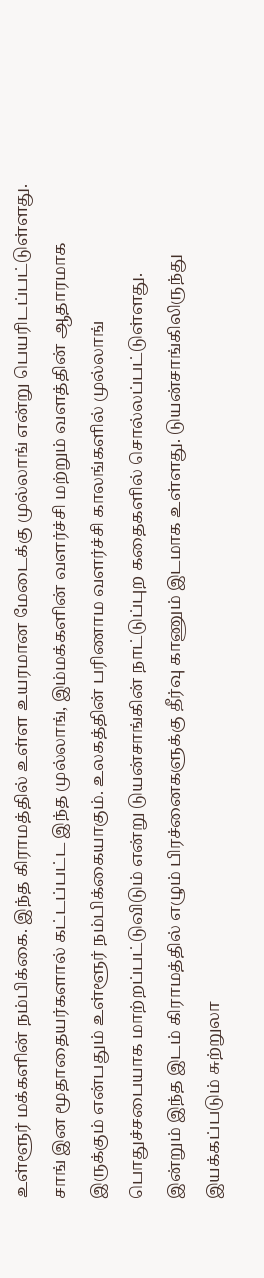உள்ளூர் மக்களின் நம்பிக்கை. இந்த கிராமத்தில் உள்ள உயரமான மேடைக்கு முல்லாங் என்று பெயரிடப்பட்டுள்ளது.
சாங் இன மூதாதையர்களால் கட்டப்பட்ட இந்த முல்லாங், இம்மக்களின் வளர்ச்சி மற்றும் வளத்தின் ஆதாரமாக இருக்கும் என்பதும் உள்ளூர் நம்பிக்கையாகும். உலகத்தின் பரிணாம வளர்ச்சி காலங்களில் முல்லாங் பொதுச்சபையாக மாற்றப்பட்டுவிடும் என்று டுயன்சாங்கின் நாட்டுப்புற கதைகளில் சொல்லப்பட்டுள்ளது.
இன்றும் இந்த இடம் கிராமத்தில் எழும் பிரச்னைகளுக்கு தீர்வு காணும் இடமாக உள்ளது. டுயன்சாங்கிலிருந்து இயக்கப்படும் சுற்றுலா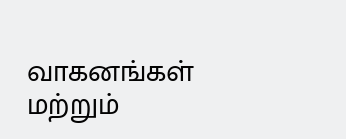வாகனங்கள் மற்றும்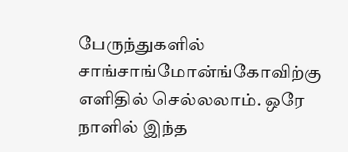பேருந்துகளில் சாங்சாங்மோன்ங்கோவிற்கு எளிதில் செல்லலாம். ஒரே நாளில் இந்த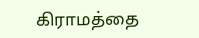கிராமத்தை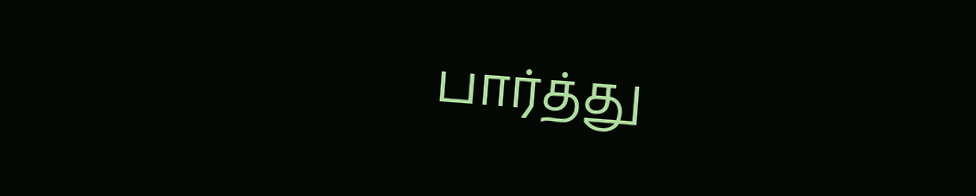பார்த்து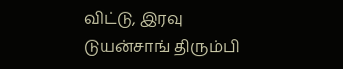விட்டு, இரவு டுயன்சாங் திரும்பி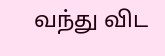வந்து விட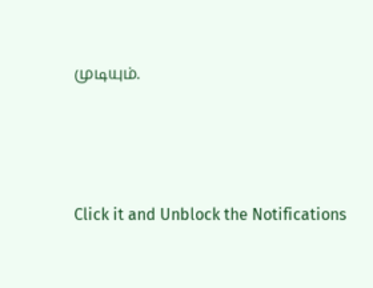முடியும்.



Click it and Unblock the Notifications